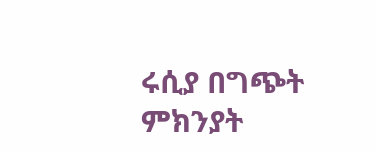ሩሲያ በግጭት ምክንያት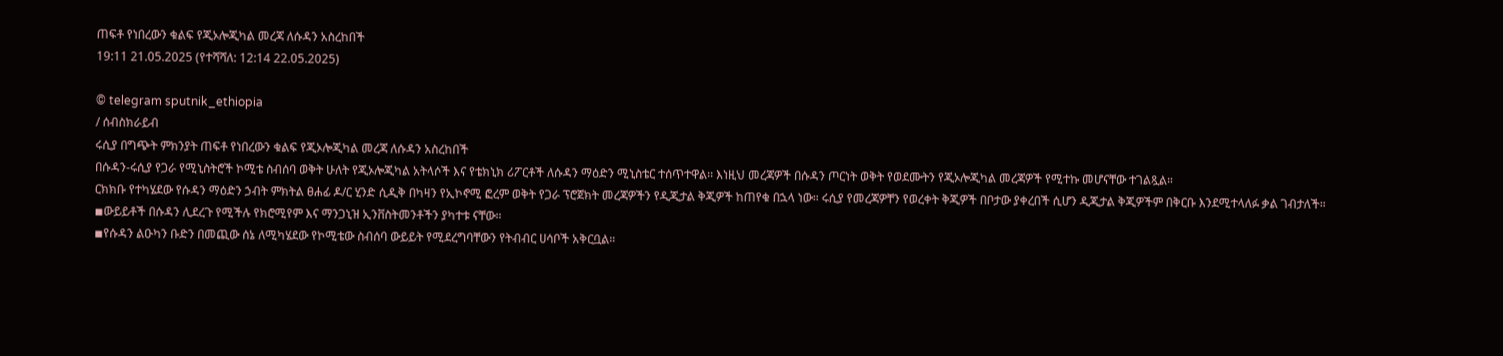ጠፍቶ የነበረውን ቁልፍ የጂኦሎጂካል መረጃ ለሱዳን አስረከበች
19:11 21.05.2025 (የተሻሻለ: 12:14 22.05.2025)

© telegram sputnik_ethiopia
/ ሰብስክራይብ
ሩሲያ በግጭት ምክንያት ጠፍቶ የነበረውን ቁልፍ የጂኦሎጂካል መረጃ ለሱዳን አስረከበች
በሱዳን-ሩሲያ የጋራ የሚኒስትሮች ኮሚቴ ስብሰባ ወቅት ሁለት የጂኦሎጂካል አትላሶች እና የቴክኒክ ሪፖርቶች ለሱዳን ማዕድን ሚኒስቴር ተሰጥተዋል፡፡ እነዚህ መረጃዎች በሱዳን ጦርነት ወቅት የወደሙትን የጂኦሎጂካል መረጃዎች የሚተኩ መሆናቸው ተገልጿል።
ርክክቡ የተካሄደው የሱዳን ማዕድን ኃብት ምክትል ፀሐፊ ዶ/ር ሂንድ ሲዲቅ በካዛን የኢኮኖሚ ፎረም ወቅት የጋራ ፕሮጀክት መረጃዎችን የዲጂታል ቅጂዎች ከጠየቁ በኋላ ነው። ሩሲያ የመረጃዎቸን የወረቀት ቅጂዎች በቦታው ያቀረበች ሲሆን ዲጂታል ቅጂዎችም በቅርቡ እንደሚተላለፉ ቃል ገብታለች።
◾ውይይቶች በሱዳን ሊደረጉ የሚችሉ የክሮሚየም እና ማንጋኒዝ ኢንቨስትመንቶችን ያካተቱ ናቸው።
◾የሱዳን ልዑካን ቡድን በመጪው ሰኔ ለሚካሄደው የኮሚቴው ስብሰባ ውይይት የሚደረግባቸውን የትብብር ሀሳቦች አቅርቧል።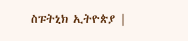ስፑትኒክ ኢትዮጵያ |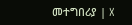መተግበሪያ | X